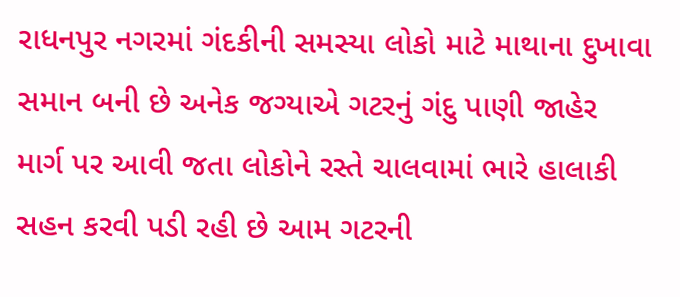રાધનપુર નગરમાં ગંદકીની સમસ્યા લોકો માટે માથાના દુખાવા સમાન બની છે અનેક જગ્યાએ ગટરનું ગંદુ પાણી જાહેર માર્ગ પર આવી જતા લોકોને રસ્તે ચાલવામાં ભારે હાલાકી સહન કરવી પડી રહી છે આમ ગટરની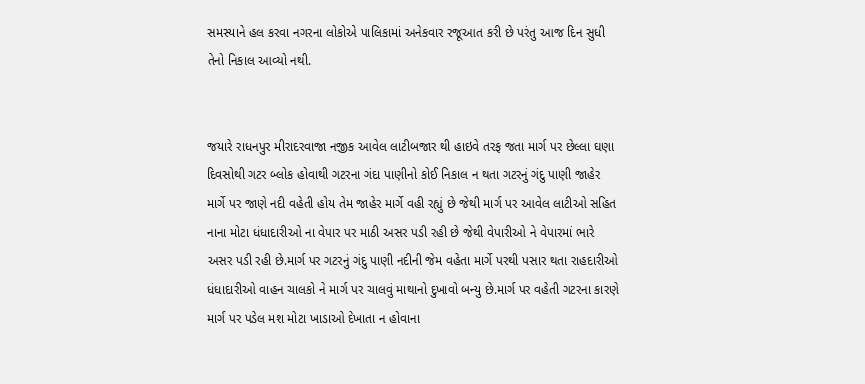સમસ્યાને હલ કરવા નગરના લોકોએ પાલિકામાં અનેકવાર રજૂઆત કરી છે પરંતુ આજ દિન સુધી તેનો નિકાલ આવ્યો નથી.


જયારે રાધનપુર મીરાદરવાજા નજીક આવેલ લાટીબજાર થી હાઇવે તરફ જતા માર્ગ પર છેલ્લા ઘણા દિવસોથી ગટર બ્લોક હોવાથી ગટરના ગંદા પાણીનો કોઈ નિકાલ ન થતા ગટરનું ગંદુ પાણી જાહેર માર્ગે પર જાણે નદી વહેતી હોય તેમ જાહેર માર્ગે વહી રહ્યું છે જેથી માર્ગ પર આવેલ લાટીઓ સહિત નાના મોટા ધંધાદારીઓ ના વેપાર પર માઠી અસર પડી રહી છે જેથી વેપારીઓ ને વેપારમાં ભારે અસર પડી રહી છે.માર્ગ પર ગટરનું ગંદુ પાણી નદીની જેમ વહેતા માર્ગે પરથી પસાર થતા રાહદારીઓ ધંધાદારીઓ વાહન ચાલકો ને માર્ગ પર ચાલવું માથાનો દુખાવો બન્યુ છે.માર્ગ પર વહેતી ગટરના કારણે માર્ગ પર પડેલ મશ મોટા ખાડાઓ દેખાતા ન હોવાના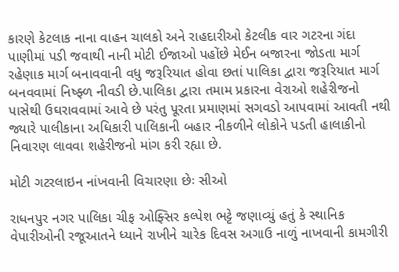કારણે કેટલાક નાના વાહન ચાલકો અને રાહદારીઓ કેટલીક વાર ગટરના ગંદા પાણીમાં પડી જવાથી નાની મોટી ઈજાઓ પહોંછે મેઈન બજારના જોડતા માર્ગ રહેણાક માર્ગ બનાવવાની વધુ જરૂરિયાત હોવા છતાં પાલિકા દ્વારા જરૂરિયાત માર્ગ બનવવામાં નિષ્ફ્ળ નીવડી છે.પાલિકા દ્વારા તમામ પ્રકારના વેરાઓ શહેરીજનો પાસેથી ઉઘરાવવામાં આવે છે પરંતુ પૂરતા પ્રમાણમાં સગવડો આપવામાં આવતી નથી જ્યારે પાલીકાના અધિકારી પાલિકાની બહાર નીકળીને લોકોને પડતી હાલાકીનો નિવારણ લાવવા શહેરીજનો માંગ કરી રહ્યા છે.

મોટી ગટરલાઇન નાંખવાની વિચારણા છેઃ સીઓ

રાધનપુર નગર પાલિકા ચીફ ઓફ્સિર કલ્પેશ ભટ્ટે જણાવ્યું હતું કે સ્થાનિક વેપારીઓની રજૂઆતને ધ્યાને રાખીને ચારેક દિવસ અગાઉ નાળું નાખવાની કામગીરી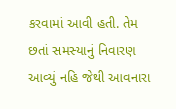કરવામાં આવી હતી. તેમ છતાં સમસ્યાનું નિવારણ આવ્યું નહિ જેથી આવનારા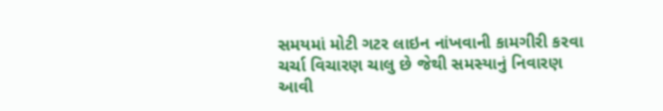સમયમાં મોટી ગટર લાઇન નાંખવાની કામગીરી કરવા ચર્ચા વિચારણ ચાલુ છે જેથી સમસ્યાનું નિવારણ આવી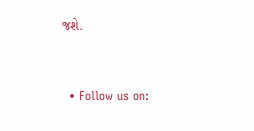જશે.


  • Follow us on: